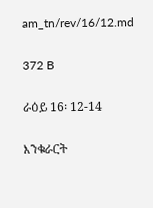am_tn/rev/16/12.md

372 B

ራዕይ 16፡ 12-14

እንቁራርት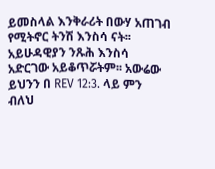ይመስላል እንቅራሪት በውሃ አጠገብ የሚትኖር ትንሽ እንስሳ ናት፡፡አይሁዳዊያን ንጹሕ እንስሳ አድርገው አይቆጥሯትም፡፡ አውሬው ይህንን በ REV 12:3. ላይ ምን ብለህ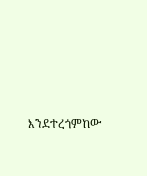እንደተረጎምከው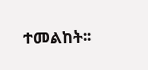ተመልከት፡፡